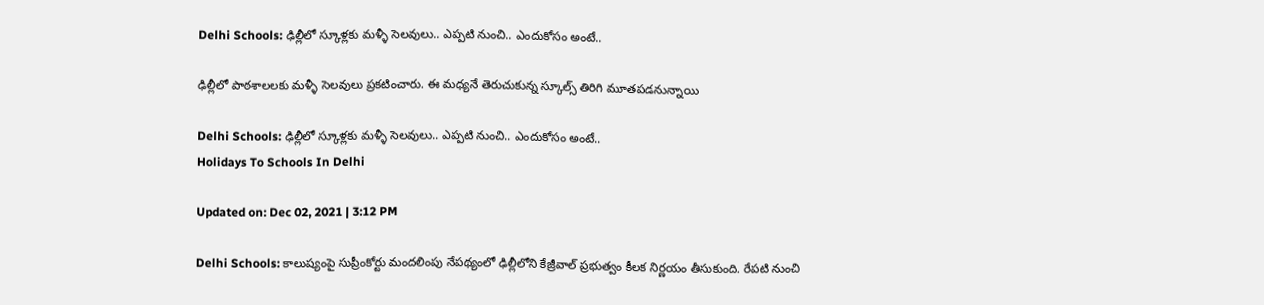Delhi Schools: ఢిల్లీలో స్కూళ్లకు మళ్ళీ సెలవులు.. ఎప్పటి నుంచి.. ఎందుకోసం అంటే..

ఢిల్లీలో పాఠశాలలకు మళ్ళీ సెలవులు ప్రకటించారు. ఈ మధ్యనే తెరుచుకున్న స్కూల్స్ తిరిగి మూతపడనున్నాయి

Delhi Schools: ఢిల్లీలో స్కూళ్లకు మళ్ళీ సెలవులు.. ఎప్పటి నుంచి.. ఎందుకోసం అంటే..
Holidays To Schools In Delhi

Updated on: Dec 02, 2021 | 3:12 PM

Delhi Schools: కాలుష్యంపై సుప్రీంకోర్టు మందలింపు నేపథ్యంలో ఢిల్లీలోని కేజ్రీవాల్ ప్రభుత్వం కీలక నిర్ణయం తీసుకుంది. రేపటి నుంచి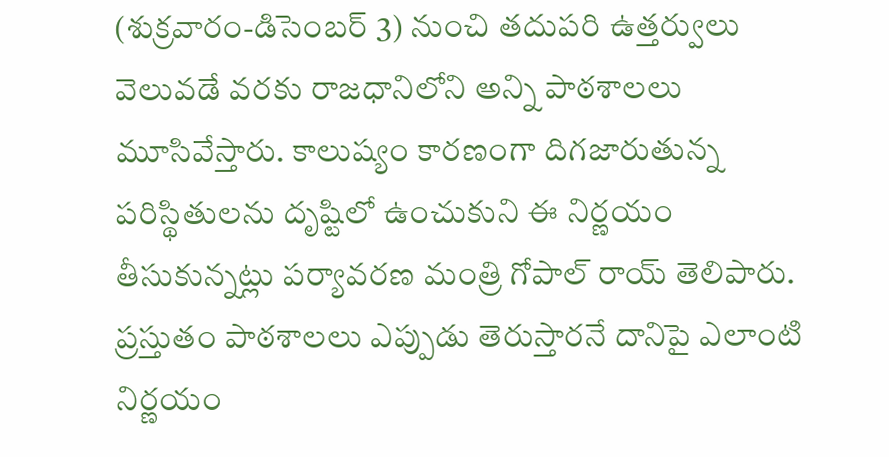(శుక్రవారం-డిసెంబర్ 3) నుంచి తదుపరి ఉత్తర్వులు వెలువడే వరకు రాజధానిలోని అన్ని పాఠశాలలు మూసివేస్తారు. కాలుష్యం కారణంగా దిగజారుతున్న పరిస్థితులను దృష్టిలో ఉంచుకుని ఈ నిర్ణయం తీసుకున్నట్లు పర్యావరణ మంత్రి గోపాల్ రాయ్ తెలిపారు. ప్రస్తుతం పాఠశాలలు ఎప్పుడు తెరుస్తారనే దానిపై ఎలాంటి నిర్ణయం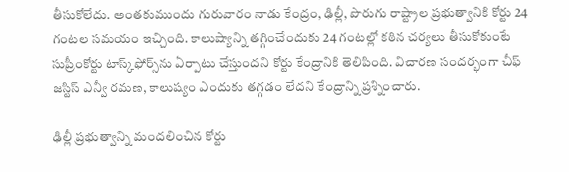తీసుకోలేదు. అంతకుముందు గురువారం నాడు కేంద్రం, ఢిల్లీ, పొరుగు రాష్ట్రాల ప్రభుత్వానికి కోర్టు 24 గంటల సమయం ఇచ్చింది. కాలుష్యాన్ని తగ్గించేందుకు 24 గంటల్లో కఠిన చర్యలు తీసుకోకుంటే సుప్రీంకోర్టు టాస్క్‌ఫోర్స్‌ను ఏర్పాటు చేస్తుందని కోర్టు కేంద్రానికి తెలిపింది. విచారణ సందర్భంగా చీఫ్ జస్టిస్ ఎన్వీ రమణ, కాలుష్యం ఎందుకు తగ్గడం లేదని కేంద్రాన్ని ప్రశ్నించారు.

ఢిల్లీ ప్రభుత్వాన్ని మందలించిన కోర్టు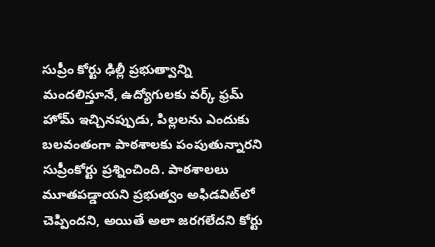సుప్రీం కోర్టు ఢిల్లీ ప్రభుత్వాన్ని మందలిస్తూనే, ఉద్యోగులకు వర్క్ ఫ్రమ్ హోమ్ ఇచ్చినప్పుడు, పిల్లలను ఎందుకు బలవంతంగా పాఠశాలకు పంపుతున్నారని సుప్రీంకోర్టు ప్రశ్నించింది. పాఠశాలలు మూతపడ్డాయని ప్రభుత్వం అఫిడవిట్‌లో చెప్పిందని, అయితే అలా జరగలేదని కోర్టు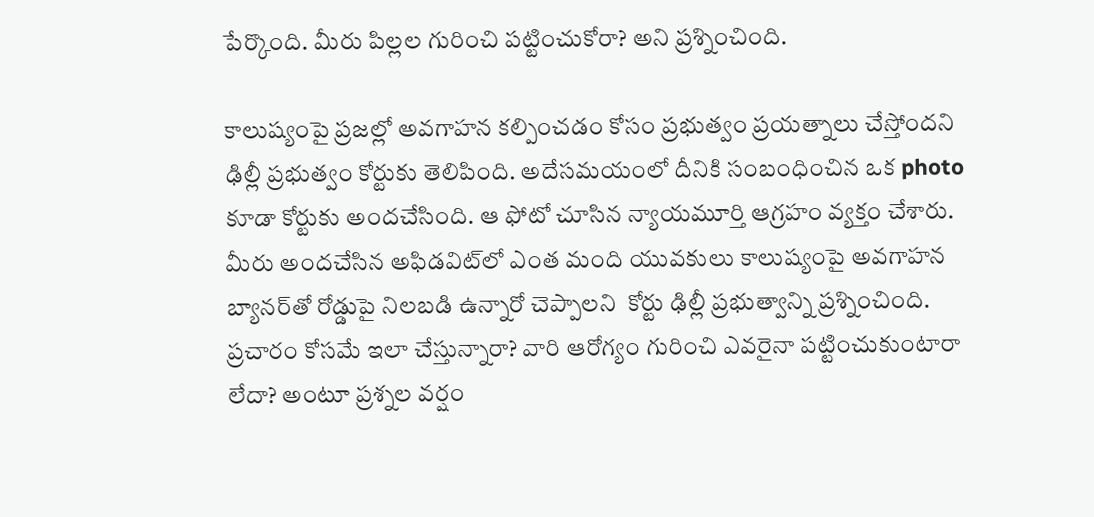పేర్కొంది. మీరు పిల్లల గురించి పట్టించుకోరా? అని ప్రశ్నించింది.

కాలుష్యంపై ప్రజల్లో అవగాహన కల్పించడం కోసం ప్రభుత్వం ప్రయత్నాలు చేస్తోందని ఢిల్లీ ప్రభుత్వం కోర్టుకు తెలిపింది. అదేసమయంలో దీనికి సంబంధించిన ఒక photo కూడా కోర్టుకు అందచేసింది. ఆ ఫోటో చూసిన న్యాయమూర్తి ఆగ్రహం వ్యక్తం చేశారు. మీరు అందచేసిన అఫిడవిట్‌లో ఎంత మంది యువకులు కాలుష్యంపై అవగాహన బ్యానర్‌తో రోడ్డుపై నిలబడి ఉన్నారో చెప్పాలని  కోర్టు ఢిల్లీ ప్రభుత్వాన్ని ప్రశ్నించింది. ప్రచారం కోసమే ఇలా చేస్తున్నారా? వారి ఆరోగ్యం గురించి ఎవరైనా పట్టించుకుంటారా లేదా? అంటూ ప్రశ్నల వర్షం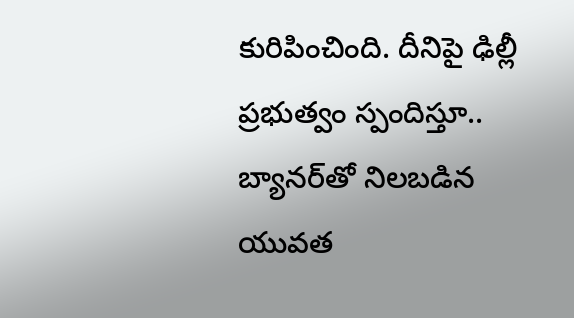కురిపించింది. దీనిపై ఢిల్లీ ప్రభుత్వం స్పందిస్తూ.. బ్యానర్‌తో నిలబడిన యువత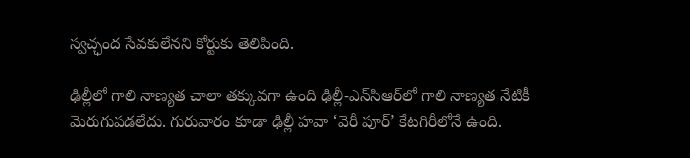స్వచ్ఛంద సేవకులేనని కోర్టుకు తెలిపింది.

ఢిల్లీలో గాలి నాణ్యత చాలా తక్కువగా ఉంది ఢిల్లీ-ఎన్‌సిఆర్‌లో గాలి నాణ్యత నేటికీ మెరుగుపడలేదు. గురువారం కూడా ఢిల్లీ హవా ‘వెరీ పూర్’ కేటగిరీలోనే ఉంది.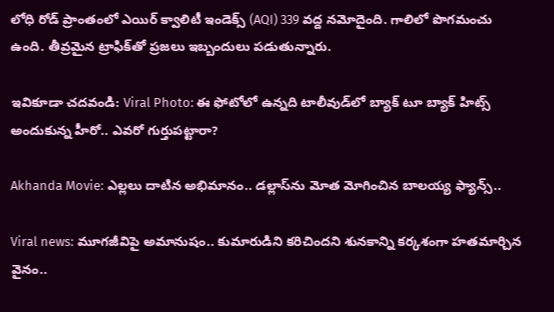లోధి రోడ్ ప్రాంతంలో ఎయిర్ క్వాలిటీ ఇండెక్స్ (AQI) 339 వద్ద నమోదైంది. గాలిలో పొగమంచు ఉంది. తీవ్రమైన ట్రాఫిక్‌తో ప్రజలు ఇబ్బందులు పడుతున్నారు.

ఇవికూడా చదవండి: Viral Photo: ఈ ఫోటోలో ఉన్నది టాలీవుడ్‌లో బ్యాక్ టూ బ్యాక్ హిట్స్ అందుకున్న హీరో.. ఎవరో గుర్తుపట్టారా?

Akhanda Movie: ఎల్లలు దాటిన అభిమానం.. డల్లాస్‌ను మోత మోగించిన బాలయ్య ఫ్యాన్స్..

Viral news: మూగజీవిపై అమానుషం.. కుమారుడిని కరిచిందని శునకాన్ని కర్కశంగా హతమార్చిన వైనం..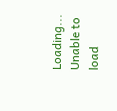Loading...
Unable to load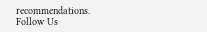recommendations.
Follow Us